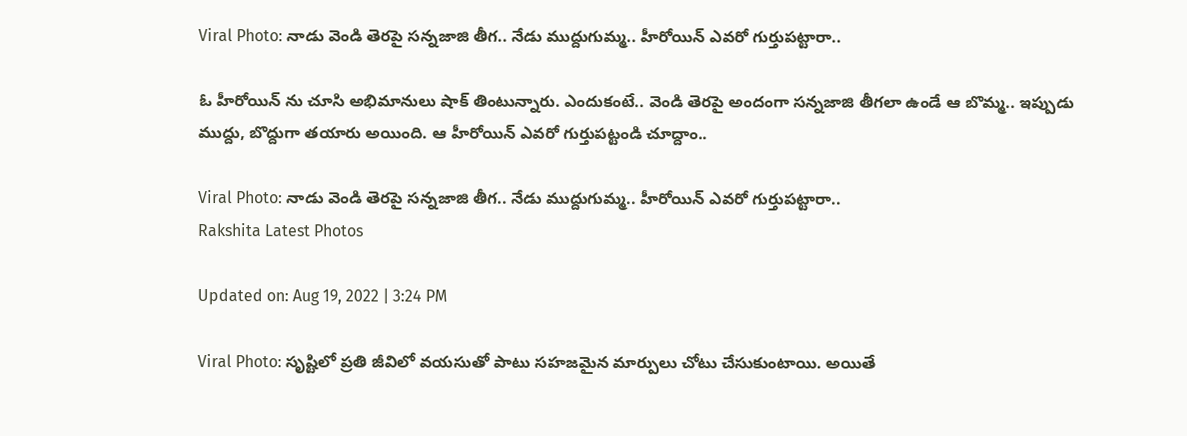Viral Photo: నాడు వెండి తెరపై సన్నజాజి తీగ.. నేడు ముద్దుగుమ్మ.. హీరోయిన్ ఎవరో గుర్తుపట్టారా..

ఓ హీరోయిన్ ను చూసి అభిమానులు షాక్ తింటున్నారు. ఎందుకంటే.. వెండి తెరపై అందంగా సన్నజాజి తీగలా ఉండే ఆ బొమ్మ.. ఇప్పుడు ముద్దు, బొద్దుగా తయారు అయింది. ఆ హీరోయిన్ ఎవరో గుర్తుపట్టండి చూద్దాం..

Viral Photo: నాడు వెండి తెరపై సన్నజాజి తీగ.. నేడు ముద్దుగుమ్మ.. హీరోయిన్ ఎవరో గుర్తుపట్టారా..
Rakshita Latest Photos

Updated on: Aug 19, 2022 | 3:24 PM

Viral Photo: సృష్టిలో ప్రతి జీవిలో వయసుతో పాటు సహజమైన మార్పులు చోటు చేసుకుంటాయి. అయితే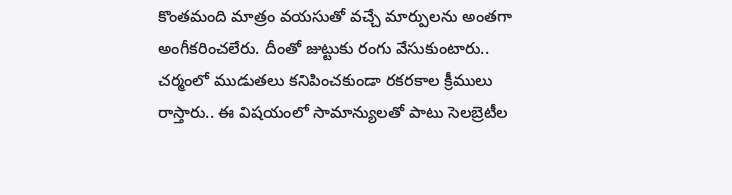కొంతమంది మాత్రం వయసుతో వచ్చే మార్పులను అంతగా అంగీకరించలేరు. దీంతో జుట్టుకు రంగు వేసుకుంటారు.. చర్మంలో ముడుతలు కనిపించకుండా రకరకాల క్రీములు రాస్తారు.. ఈ విషయంలో సామాన్యులతో పాటు సెలబ్రెటీల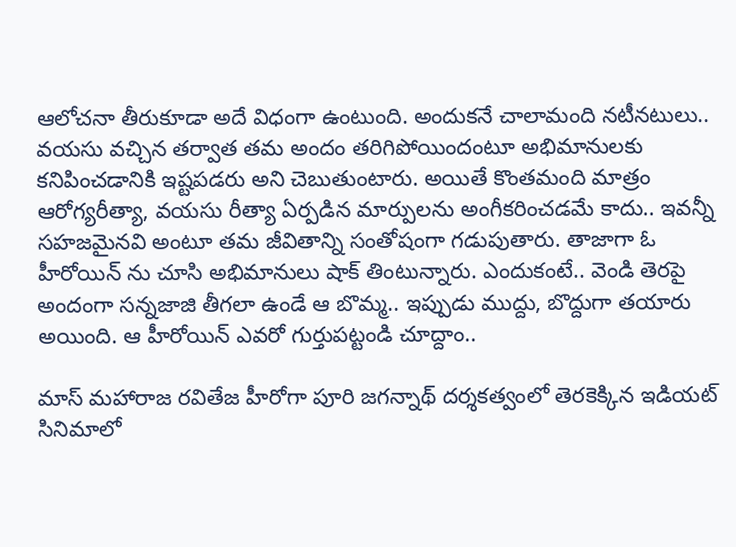ఆలోచనా తీరుకూడా అదే విధంగా ఉంటుంది. అందుకనే చాలామంది నటీనటులు.. వయసు వచ్చిన తర్వాత తమ అందం తరిగిపోయిందంటూ అభిమానులకు కనిపించడానికి ఇష్టపడరు అని చెబుతుంటారు. అయితే కొంతమంది మాత్రం ఆరోగ్యరీత్యా, వయసు రీత్యా ఏర్పడిన మార్పులను అంగీకరించడమే కాదు.. ఇవన్నీ సహజమైనవి అంటూ తమ జీవితాన్ని సంతోషంగా గడుపుతారు. తాజాగా ఓ హీరోయిన్ ను చూసి అభిమానులు షాక్ తింటున్నారు. ఎందుకంటే.. వెండి తెరపై అందంగా సన్నజాజి తీగలా ఉండే ఆ బొమ్మ.. ఇప్పుడు ముద్దు, బొద్దుగా తయారు అయింది. ఆ హీరోయిన్ ఎవరో గుర్తుపట్టండి చూద్దాం..

మాస్ మహారాజ రవితేజ హీరోగా పూరి జగన్నాథ్ దర్శకత్వంలో తెరకెక్కిన ఇడియట్ సినిమాలో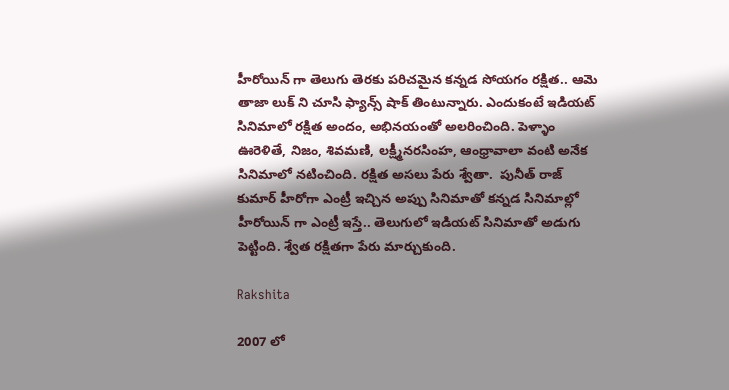హీరోయిన్ గా తెలుగు తెరకు పరిచమైన కన్నడ సోయగం రక్షిత.. ఆమె తాజా లుక్ ని చూసి ఫ్యాన్స్ షాక్ తింటున్నారు. ఎందుకంటే ఇడియట్ సినిమాలో రక్షిత అందం, అభినయంతో అలరించింది. పెళ్ళాం ఊరెళితే, నిజం, శివమణి, లక్ష్మీనరసింహ, ఆంధ్రావాలా వంటి అనేక సినిమాలో నటించింది. రక్షిత అసలు పేరు శ్వేతా.  పునీత్ రాజ్ కుమార్ హీరోగా ఎంట్రీ ఇచ్చిన అప్పు సినిమాతో కన్నడ సినిమాల్లో హీరోయిన్ గా ఎంట్రీ ఇస్తే.. తెలుగులో ఇడియట్ సినిమాతో అడుగు పెట్టింది. శ్వేత రక్షితగా పేరు మార్చుకుంది.

Rakshita

2007 లో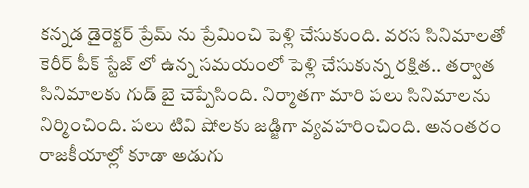కన్నడ డైరెక్టర్ ప్రేమ్ ను ప్రేమించి పెళ్లి చేసుకుంది. వరస సినిమాలతో కెరీర్ పీక్ స్టేజ్ లో ఉన్న సమయంలో పెళ్లి చేసుకున్న రక్షిత.. తర్వాత సినిమాలకు గుడ్ బై చెప్పేసింది. నిర్మాతగా మారి పలు సినిమాలను నిర్మించింది. పలు టివి షోలకు జడ్జిగా వ్యవహరించింది. అనంతరం  రాజకీయాల్లో కూడా అడుగు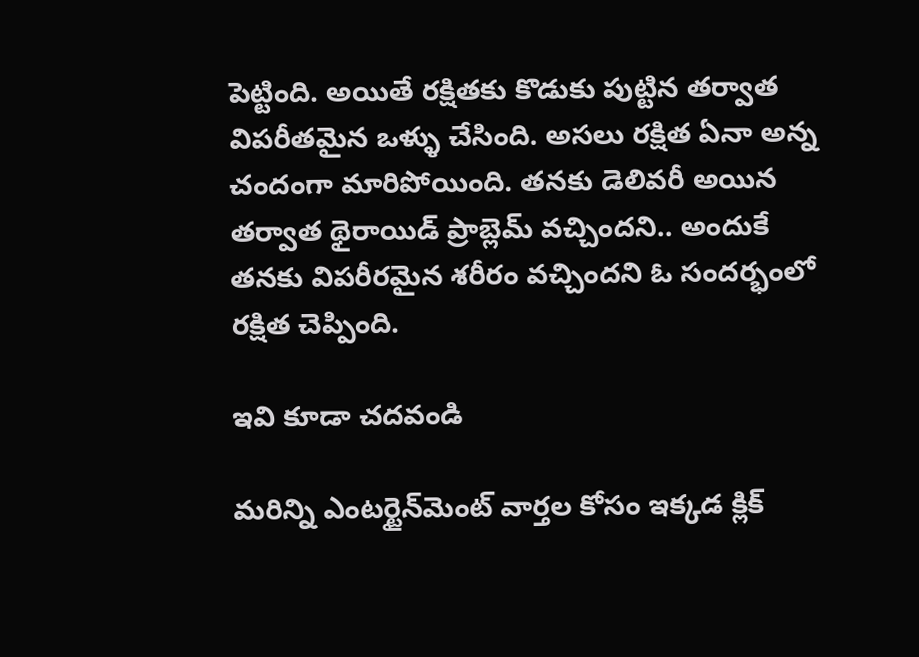పెట్టింది. అయితే రక్షితకు కొడుకు పుట్టిన తర్వాత విపరీతమైన ఒళ్ళు చేసింది. అసలు రక్షిత ఏనా అన్న చందంగా మారిపోయింది. తనకు డెలివరీ అయిన తర్వాత థైరాయిడ్ ప్రాబ్లెమ్ వచ్చిందని.. అందుకే తనకు విపరీరమైన శరీరం వచ్చిందని ఓ సందర్భంలో రక్షిత చెప్పింది.

ఇవి కూడా చదవండి

మరిన్ని ఎంటర్టైన్‌మెంట్ వార్తల కోసం ఇక్కడ క్లిక్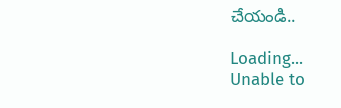చేయండి..

Loading...
Unable to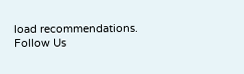load recommendations.
Follow Us